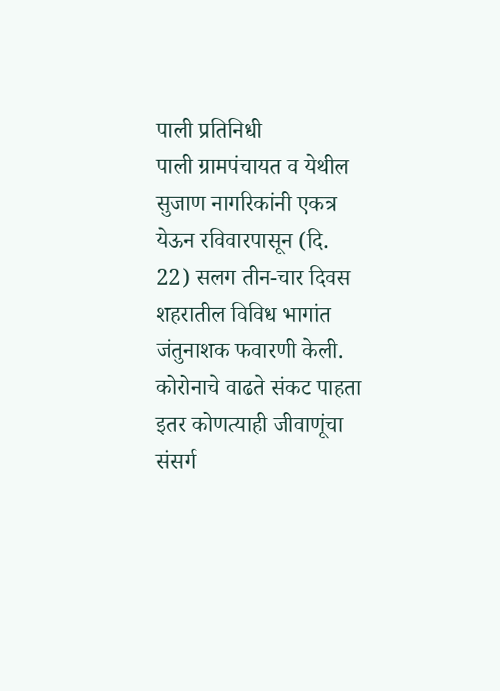पाली प्रतिनिधी
पाली ग्रामपंचायत व येथील सुजाण नागरिकांनी एकत्र येऊन रविवारपासून (दि. 22) सलग तीन-चार दिवस शहरातील विविध भागांत जंतुनाशक फवारणी केली. कोरोनाचे वाढते संकट पाहता इतर कोणत्याही जीवाणूंचा संसर्ग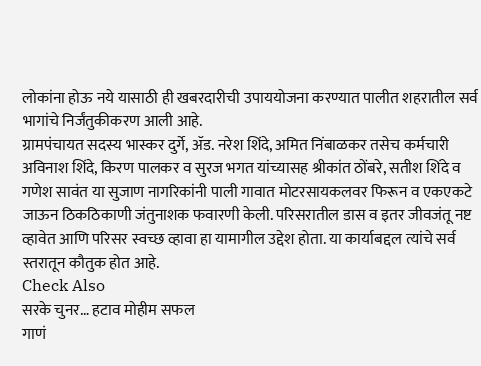लोकांना होऊ नये यासाठी ही खबरदारीची उपाययोजना करण्यात पालीत शहरातील सर्व भागांचे निर्जंतुकीकरण आली आहे.
ग्रामपंचायत सदस्य भास्कर दुर्गे, ॲड. नरेश शिंदे, अमित निंबाळकर तसेच कर्मचारी अविनाश शिंदे, किरण पालकर व सुरज भगत यांच्यासह श्रीकांत ठोंबरे, सतीश शिंदे व गणेश सावंत या सुजाण नागरिकांनी पाली गावात मोटरसायकलवर फिरून व एकएकटे जाऊन ठिकठिकाणी जंतुनाशक फवारणी केली. परिसरातील डास व इतर जीवजंतू नष्ट व्हावेत आणि परिसर स्वच्छ व्हावा हा यामागील उद्देश होता. या कार्याबद्दल त्यांचे सर्व स्तरातून कौतुक होत आहे.
Check Also
सरके चुनर… हटाव मोहीम सफल
गाणं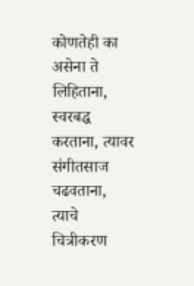कोणतेही का असेना ते लिहिताना, स्वरबद्ध करताना, त्यावर संगीतसाज चढवताना, त्याचे चित्रीकरण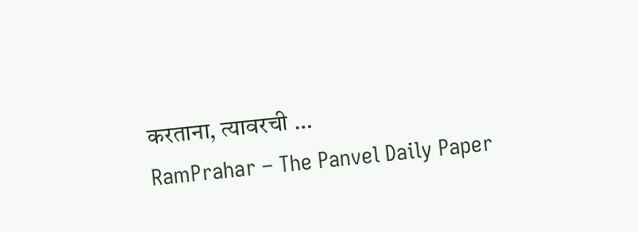करताना, त्यावरची …
RamPrahar – The Panvel Daily Paper